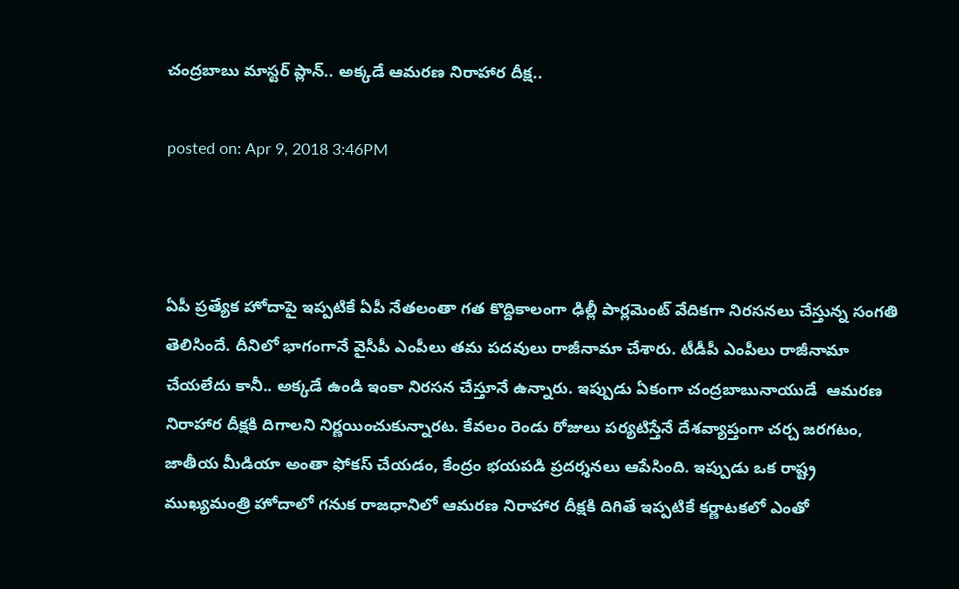చంద్రబాబు మాస్టర్ ప్లాన్.. అక్కడే ఆమరణ నిరాహార దీక్ష..

posted on: Apr 9, 2018 3:46PM



ఏపీ ప్రత్యేక హోదాపై ఇప్పటికే ఏపీ నేతలంతా గత కొద్దికాలంగా ఢిల్లీ పార్లమెంట్ వేదికగా నిరసనలు చేస్తున్న సంగతి తెలిసిందే. దీనిలో భాగంగానే వైసీపీ ఎంపీలు తమ పదవులు రాజీనామా చేశారు. టీడీపీ ఎంపీలు రాజీనామా చేయలేదు కానీ.. అక్కడే ఉండి ఇంకా నిరసన చేస్తూనే ఉన్నారు. ఇప్పుడు ఏకంగా చంద్రబాబునాయుడే  ఆమరణ నిరాహార దీక్షకి దిగాలని నిర్ణయించుకున్నారట. కేవలం రెండు రోజులు పర్యటిస్తేనే దేశవ్యాప్తంగా చర్చ జరగటం, జాతీయ మీడియా అంతా ఫోకస్ చేయడం, కేంద్రం భయపడి ప్రదర్శనలు ఆపేసింది. ఇప్పుడు ఒక రాష్ట్ర ముఖ్యమంత్రి హోదాలో గనుక రాజధానిలో ఆమరణ నిరాహార దీక్షకి దిగితే ఇప్పటికే కర్ణాటకలో ఎంతో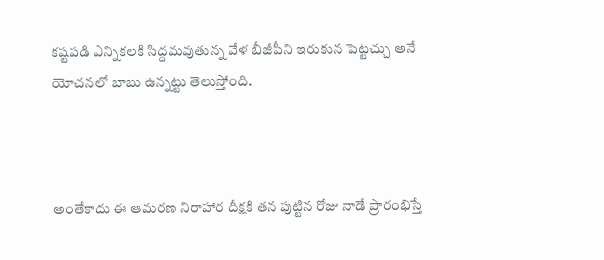కష్టపడి ఎన్నికలకి సిద్దమవుతున్న వేళ బీజీపీని ఇరుకున పెట్టచ్చు అనే యోచనలో బాబు ఉన్నట్టు తెలుస్తోంది.



అంతేకాదు ఈ ఆమరణ నిరాహార దీక్షకి తన పుట్టిన రోజు నాడే ప్రారంభిస్తే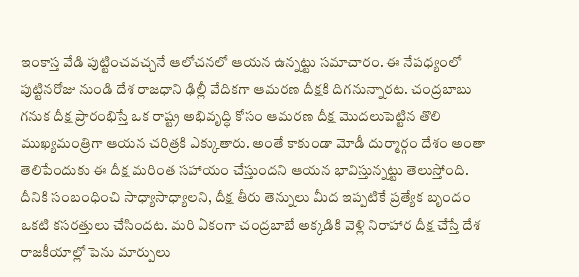ఇంకాస్త వేడి పుట్టించవచ్చనే ఆలోచనలో ఆయన ఉన్నట్టు సమాచారం. ఈ నేపధ్యంలో పుట్టినరోజు నుండి దేశ రాజధాని ఢిల్లీ వేదికగా ఆమరణ దీక్షకి దిగనున్నారట. చంద్రబాబు గనుక దీక్ష ప్రారంభిస్తే ఒక రాష్ట్ర అభివృద్ధి కోసం ఆమరణ దీక్ష మొదలుపెట్టిన తొలి ముఖ్యమంత్రిగా ఆయన చరిత్రకి ఎక్కుతారు. అంతే కాకుండా మోడీ దుర్మార్గం దేశం అంతా తెలిపేందుకు ఈ దీక్ష మరింత సహాయం చేస్తుందని ఆయన భావిస్తున్నట్టు తెలుస్తోంది. దీనికి సంబంధించి సాధ్యాసాధ్యాలని, దీక్ష తీరు తెన్నులు మీద ఇప్పటికే ప్రత్యేక బృందం ఒకటి కసరత్తులు చేసిందట. మరి ఏకంగా చంద్రబాబే అక్కడికి వెళ్లి నిరాహార దీక్ష చేస్తే దేశ రాజకీయాల్లో పెను మార్పులు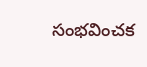సంభవించక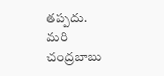తప్పదు. మరి చంద్రబాబు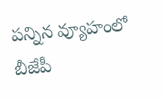పన్నిన వ్యూహంలో బీజేపీ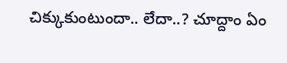చిక్కుకుంటుందా.. లేదా..? చూద్దాం ఏం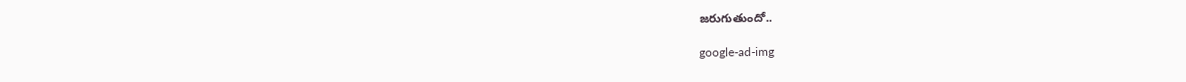జరుగుతుందో..

google-ad-img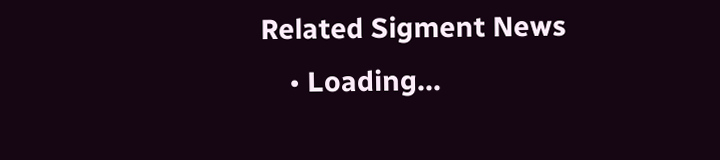Related Sigment News
    • Loading...